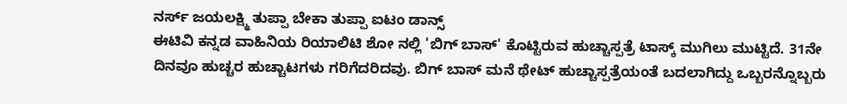ನರ್ಸ್ ಜಯಲಕ್ಷ್ಮಿ ತುಪ್ಪಾ ಬೇಕಾ ತುಪ್ಪಾ ಐಟಂ ಡಾನ್ಸ್
ಈಟಿವಿ ಕನ್ನಡ ವಾಹಿನಿಯ ರಿಯಾಲಿಟಿ ಶೋ ನಲ್ಲಿ 'ಬಿಗ್ ಬಾಸ್' ಕೊಟ್ಟಿರುವ ಹುಚ್ಚಾಸ್ಪತ್ರೆ ಟಾಸ್ಕ್ ಮುಗಿಲು ಮುಟ್ಟಿದೆ. 31ನೇ ದಿನವೂ ಹುಚ್ಚರ ಹುಚ್ಚಾಟಗಳು ಗರಿಗೆದರಿದವು. ಬಿಗ್ ಬಾಸ್ ಮನೆ ಥೇಟ್ ಹುಚ್ಚಾಸ್ಪತ್ರೆಯಂತೆ ಬದಲಾಗಿದ್ದು ಒಬ್ಬರನ್ನೊಬ್ಬರು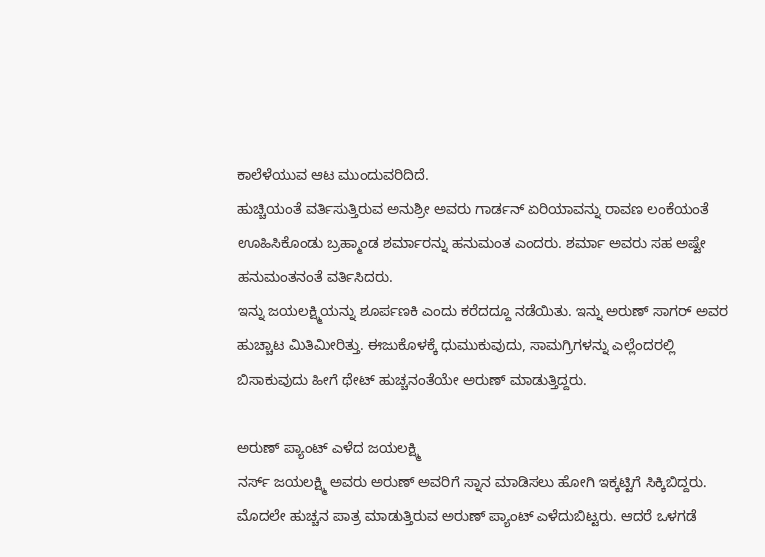ಕಾಲೆಳೆಯುವ ಆಟ ಮುಂದುವರಿದಿದೆ.
ಹುಚ್ಚಿಯಂತೆ ವರ್ತಿಸುತ್ತಿರುವ ಅನುಶ್ರೀ ಅವರು ಗಾರ್ಡನ್ ಏರಿಯಾವನ್ನು ರಾವಣ ಲಂಕೆಯಂತೆ ಊಹಿಸಿಕೊಂಡು ಬ್ರಹ್ಮಾಂಡ ಶರ್ಮಾರನ್ನು ಹನುಮಂತ ಎಂದರು. ಶರ್ಮಾ ಅವರು ಸಹ ಅಷ್ಟೇ ಹನುಮಂತನಂತೆ ವರ್ತಿಸಿದರು.
ಇನ್ನು ಜಯಲಕ್ಷ್ಮಿಯನ್ನು ಶೂರ್ಪಣಕಿ ಎಂದು ಕರೆದದ್ದೂ ನಡೆಯಿತು. ಇನ್ನು ಅರುಣ್ ಸಾಗರ್ ಅವರ ಹುಚ್ಚಾಟ ಮಿತಿಮೀರಿತ್ತು. ಈಜುಕೊಳಕ್ಕೆ ಧುಮುಕುವುದು, ಸಾಮಗ್ರಿಗಳನ್ನು ಎಲ್ಲೆಂದರಲ್ಲಿ ಬಿಸಾಕುವುದು ಹೀಗೆ ಥೇಟ್ ಹುಚ್ಚನಂತೆಯೇ ಅರುಣ್ ಮಾಡುತ್ತಿದ್ದರು.

ಅರುಣ್ ಪ್ಯಾಂಟ್ ಎಳೆದ ಜಯಲಕ್ಷ್ಮಿ
ನರ್ಸ್ ಜಯಲಕ್ಷ್ಮಿ ಅವರು ಅರುಣ್ ಅವರಿಗೆ ಸ್ನಾನ ಮಾಡಿಸಲು ಹೋಗಿ ಇಕ್ಕಟ್ಟಿಗೆ ಸಿಕ್ಕಿಬಿದ್ದರು. ಮೊದಲೇ ಹುಚ್ಚನ ಪಾತ್ರ ಮಾಡುತ್ತಿರುವ ಅರುಣ್ ಪ್ಯಾಂಟ್ ಎಳೆದುಬಿಟ್ಟರು. ಆದರೆ ಒಳಗಡೆ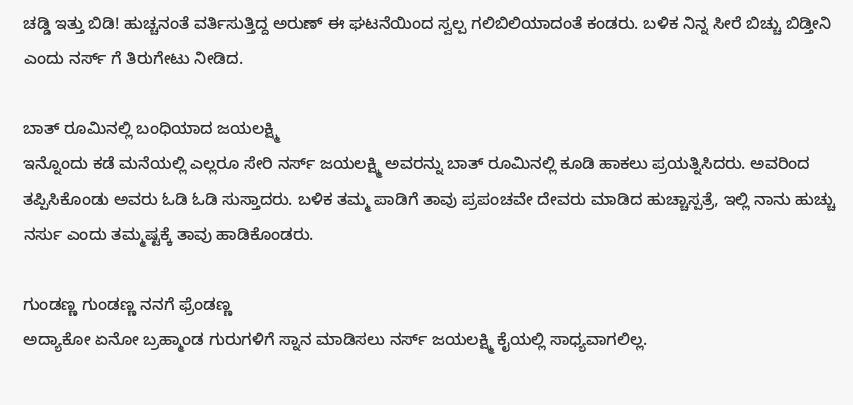ಚಡ್ಡಿ ಇತ್ತು ಬಿಡಿ! ಹುಚ್ಚನಂತೆ ವರ್ತಿಸುತ್ತಿದ್ದ ಅರುಣ್ ಈ ಘಟನೆಯಿಂದ ಸ್ವಲ್ಪ ಗಲಿಬಿಲಿಯಾದಂತೆ ಕಂಡರು. ಬಳಿಕ ನಿನ್ನ ಸೀರೆ ಬಿಚ್ಚು ಬಿಡ್ತೀನಿ ಎಂದು ನರ್ಸ್ ಗೆ ತಿರುಗೇಟು ನೀಡಿದ.

ಬಾತ್ ರೂಮಿನಲ್ಲಿ ಬಂಧಿಯಾದ ಜಯಲಕ್ಷ್ಮಿ
ಇನ್ನೊಂದು ಕಡೆ ಮನೆಯಲ್ಲಿ ಎಲ್ಲರೂ ಸೇರಿ ನರ್ಸ್ ಜಯಲಕ್ಷ್ಮಿ ಅವರನ್ನು ಬಾತ್ ರೂಮಿನಲ್ಲಿ ಕೂಡಿ ಹಾಕಲು ಪ್ರಯತ್ನಿಸಿದರು. ಅವರಿಂದ ತಪ್ಪಿಸಿಕೊಂಡು ಅವರು ಓಡಿ ಓಡಿ ಸುಸ್ತಾದರು. ಬಳಿಕ ತಮ್ಮ ಪಾಡಿಗೆ ತಾವು ಪ್ರಪಂಚವೇ ದೇವರು ಮಾಡಿದ ಹುಚ್ಚಾಸ್ಪತ್ರೆ, ಇಲ್ಲಿ ನಾನು ಹುಚ್ಚು ನರ್ಸು ಎಂದು ತಮ್ಮಷ್ಟಕ್ಕೆ ತಾವು ಹಾಡಿಕೊಂಡರು.

ಗುಂಡಣ್ಣ ಗುಂಡಣ್ಣ ನನಗೆ ಫ್ರೆಂಡಣ್ಣ
ಅದ್ಯಾಕೋ ಏನೋ ಬ್ರಹ್ಮಾಂಡ ಗುರುಗಳಿಗೆ ಸ್ನಾನ ಮಾಡಿಸಲು ನರ್ಸ್ ಜಯಲಕ್ಷ್ಮಿ ಕೈಯಲ್ಲಿ ಸಾಧ್ಯವಾಗಲಿಲ್ಲ.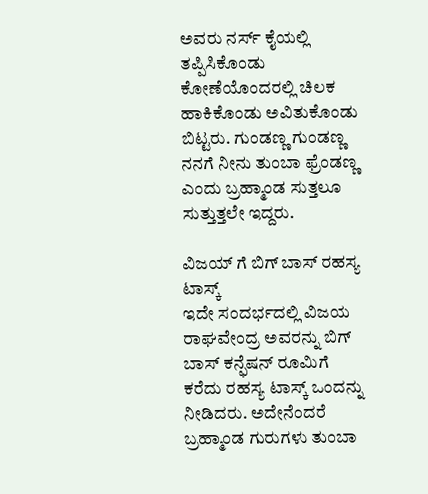ಅವರು ನರ್ಸ್ ಕೈಯಲ್ಲಿ ತಪ್ಪಿಸಿಕೊಂಡು ಕೋಣೆಯೊಂದರಲ್ಲಿ ಚಿಲಕ ಹಾಕಿಕೊಂಡು ಅವಿತುಕೊಂಡು ಬಿಟ್ಟರು. ಗುಂಡಣ್ಣ ಗುಂಡಣ್ಣ ನನಗೆ ನೀನು ತುಂಬಾ ಫ್ರೆಂಡಣ್ಣ ಎಂದು ಬ್ರಹ್ಮಾಂಡ ಸುತ್ತಲೂ ಸುತ್ತುತ್ತಲೇ ಇದ್ದರು.

ವಿಜಯ್ ಗೆ ಬಿಗ್ ಬಾಸ್ ರಹಸ್ಯ ಟಾಸ್ಕ್
ಇದೇ ಸಂದರ್ಭದಲ್ಲಿ ವಿಜಯ ರಾಘವೇಂದ್ರ ಅವರನ್ನು ಬಿಗ್ ಬಾಸ್ ಕನ್ಫೆಷನ್ ರೂಮಿಗೆ ಕರೆದು ರಹಸ್ಯ ಟಾಸ್ಕ್ ಒಂದನ್ನು ನೀಡಿದರು. ಅದೇನೆಂದರೆ ಬ್ರಹ್ಮಾಂಡ ಗುರುಗಳು ತುಂಬಾ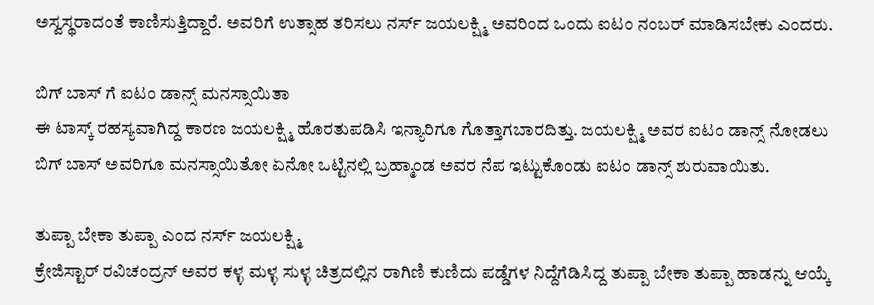ಅಸ್ವಸ್ಥರಾದಂತೆ ಕಾಣಿಸುತ್ತಿದ್ದಾರೆ. ಅವರಿಗೆ ಉತ್ಸಾಹ ತರಿಸಲು ನರ್ಸ್ ಜಯಲಕ್ಷ್ಮಿ ಅವರಿಂದ ಒಂದು ಐಟಂ ನಂಬರ್ ಮಾಡಿಸಬೇಕು ಎಂದರು.

ಬಿಗ್ ಬಾಸ್ ಗೆ ಐಟಂ ಡಾನ್ಸ್ ಮನಸ್ಸಾಯಿತಾ
ಈ ಟಾಸ್ಕ್ ರಹಸ್ಯವಾಗಿದ್ದ ಕಾರಣ ಜಯಲಕ್ಷ್ಮಿ ಹೊರತುಪಡಿಸಿ ಇನ್ಯಾರಿಗೂ ಗೊತ್ತಾಗಬಾರದಿತ್ತು. ಜಯಲಕ್ಷ್ಮಿ ಅವರ ಐಟಂ ಡಾನ್ಸ್ ನೋಡಲು ಬಿಗ್ ಬಾಸ್ ಅವರಿಗೂ ಮನಸ್ಸಾಯಿತೋ ಏನೋ ಒಟ್ಟಿನಲ್ಲಿ ಬ್ರಹ್ಮಾಂಡ ಅವರ ನೆಪ ಇಟ್ಟುಕೊಂಡು ಐಟಂ ಡಾನ್ಸ್ ಶುರುವಾಯಿತು.

ತುಪ್ಪಾ ಬೇಕಾ ತುಪ್ಪಾ ಎಂದ ನರ್ಸ್ ಜಯಲಕ್ಷ್ಮಿ
ಕ್ರೇಜಿಸ್ಟಾರ್ ರವಿಚಂದ್ರನ್ ಅವರ ಕಳ್ಳ ಮಳ್ಳ ಸುಳ್ಳ ಚಿತ್ರದಲ್ಲಿನ ರಾಗಿಣಿ ಕುಣಿದು ಪಡ್ಡೆಗಳ ನಿದ್ದೆಗೆಡಿಸಿದ್ದ ತುಪ್ಪಾ ಬೇಕಾ ತುಪ್ಪಾ ಹಾಡನ್ನು ಆಯ್ಕೆ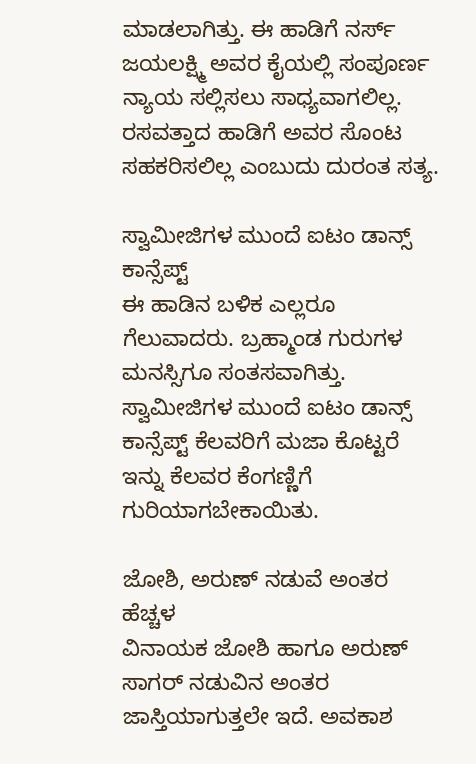ಮಾಡಲಾಗಿತ್ತು. ಈ ಹಾಡಿಗೆ ನರ್ಸ್ ಜಯಲಕ್ಷ್ಮಿ ಅವರ ಕೈಯಲ್ಲಿ ಸಂಪೂರ್ಣ ನ್ಯಾಯ ಸಲ್ಲಿಸಲು ಸಾಧ್ಯವಾಗಲಿಲ್ಲ. ರಸವತ್ತಾದ ಹಾಡಿಗೆ ಅವರ ಸೊಂಟ ಸಹಕರಿಸಲಿಲ್ಲ ಎಂಬುದು ದುರಂತ ಸತ್ಯ.

ಸ್ವಾಮೀಜಿಗಳ ಮುಂದೆ ಐಟಂ ಡಾನ್ಸ್ ಕಾನ್ಸೆಪ್ಟ್
ಈ ಹಾಡಿನ ಬಳಿಕ ಎಲ್ಲರೂ ಗೆಲುವಾದರು. ಬ್ರಹ್ಮಾಂಡ ಗುರುಗಳ ಮನಸ್ಸಿಗೂ ಸಂತಸವಾಗಿತ್ತು. ಸ್ವಾಮೀಜಿಗಳ ಮುಂದೆ ಐಟಂ ಡಾನ್ಸ್ ಕಾನ್ಸೆಪ್ಟ್ ಕೆಲವರಿಗೆ ಮಜಾ ಕೊಟ್ಟರೆ ಇನ್ನು ಕೆಲವರ ಕೆಂಗಣ್ಣಿಗೆ ಗುರಿಯಾಗಬೇಕಾಯಿತು.

ಜೋಶಿ, ಅರುಣ್ ನಡುವೆ ಅಂತರ ಹೆಚ್ಚಳ
ವಿನಾಯಕ ಜೋಶಿ ಹಾಗೂ ಅರುಣ್ ಸಾಗರ್ ನಡುವಿನ ಅಂತರ ಜಾಸ್ತಿಯಾಗುತ್ತಲೇ ಇದೆ. ಅವಕಾಶ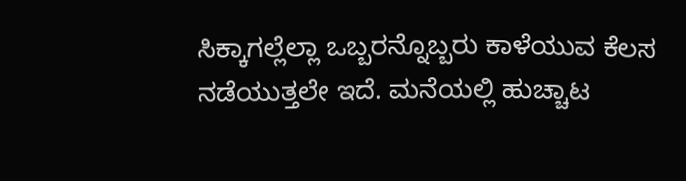ಸಿಕ್ಕಾಗಲ್ಲೆಲ್ಲಾ ಒಬ್ಬರನ್ನೊಬ್ಬರು ಕಾಳೆಯುವ ಕೆಲಸ ನಡೆಯುತ್ತಲೇ ಇದೆ. ಮನೆಯಲ್ಲಿ ಹುಚ್ಚಾಟ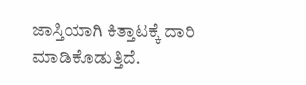ಜಾಸ್ತಿಯಾಗಿ ಕಿತ್ತಾಟಕ್ಕೆ ದಾರಿ ಮಾಡಿಕೊಡುತ್ತಿದೆ.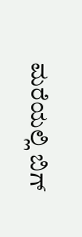ಮರೆಯಲ್ಲಿ ಬಿಗ್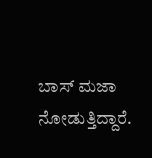ಬಾಸ್ ಮಜಾ ನೋಡುತ್ತಿದ್ದಾರೆ.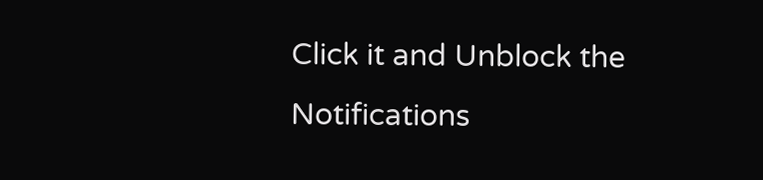Click it and Unblock the Notifications